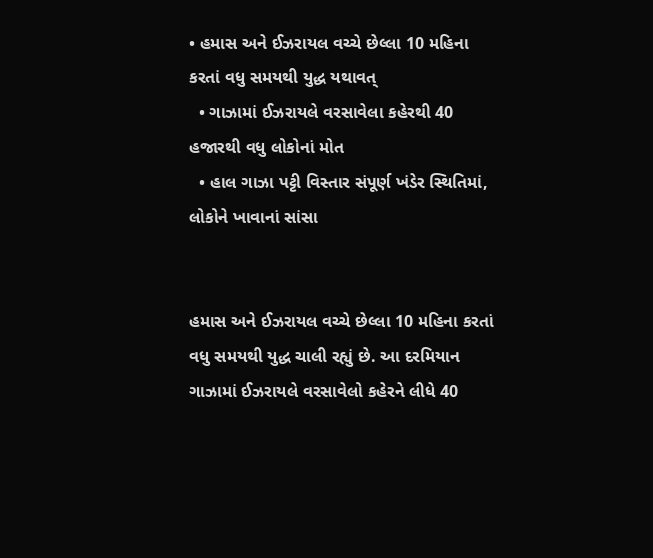• હમાસ અને ઈઝરાયલ વચ્ચે છેલ્લા 10 મહિના કરતાં વધુ સમયથી યુદ્ધ યથાવત્
  • ગાઝામાં ઈઝરાયલે વરસાવેલા કહેરથી 40 હજારથી વધુ લોકોનાં મોત
  • હાલ ગાઝા પટ્ટી વિસ્તાર સંપૂર્ણ ખંડેર સ્થિતિમાં, લોકોને ખાવાનાં સાંસા


હમાસ અને ઈઝરાયલ વચ્ચે છેલ્લા 10 મહિના કરતાં વધુ સમયથી યુદ્ધ ચાલી રહ્યું છે. આ દરમિયાન ગાઝામાં ઈઝરાયલે વરસાવેલો કહેરને લીધે 40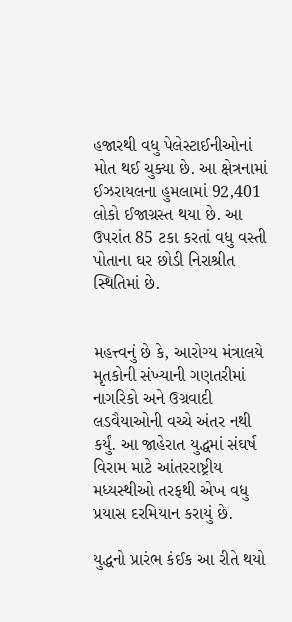હજારથી વધુ પેલેસ્ટાઈનીઓનાં મોત થઈ ચુક્યા છે. આ ક્ષેત્રનામાં ઈઝરાયલના હુમલામાં 92,401 લોકો ઈજાગ્રસ્ત થયા છે. આ ઉપરાંત 85 ટકા કરતાં વધુ વસ્તી પોતાના ઘર છોડી નિરાશ્રીત સ્થિતિમાં છે.


મહત્ત્વનું છે કે, આરોગ્ય મંત્રાલયે મૃતકોની સંખ્યાની ગણતરીમાં નાગરિકો અને ઉગ્રવાદી લડવૈયાઓની વચ્ચે અંતર નથી કર્યું. આ જાહેરાત યુદ્ધમાં સંઘર્ષ વિરામ માટે આંતરરાષ્ટ્રીય મધ્યસ્થીઓ તરફથી એખ વધુ પ્રયાસ દરમિયાન કરાયું છે.

યુદ્ધનો પ્રારંભ કંઈક આ રીતે થયો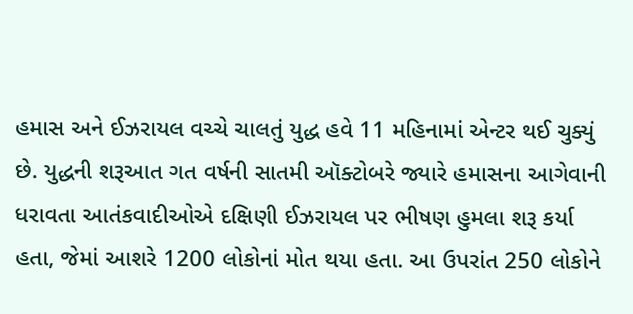હમાસ અને ઈઝરાયલ વચ્ચે ચાલતું યુદ્ધ હવે 11 મહિનામાં એન્ટર થઈ ચુક્યું છે. યુદ્ધની શરૂઆત ગત વર્ષની સાતમી ઑક્ટોબરે જ્યારે હમાસના આગેવાની ધરાવતા આતંકવાદીઓએ દક્ષિણી ઈઝરાયલ પર ભીષણ હુમલા શરૂ કર્યા હતા, જેમાં આશરે 1200 લોકોનાં મોત થયા હતા. આ ઉપરાંત 250 લોકોને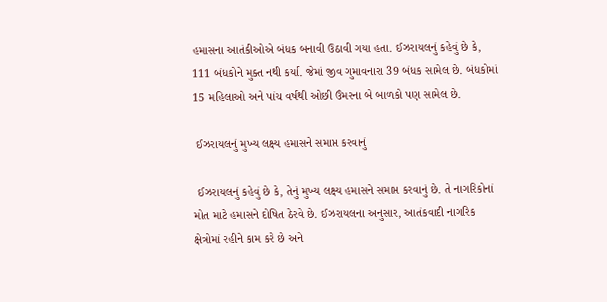હમાસના આતંકીઓએ બંધક બનાવી ઉઠાવી ગયા હતા. ઈઝરાયલનું કહેવું છે કે, 111 બંધકોને મુક્ત નથી કર્યા. જેમાં જીવ ગુમાવનારા 39 બંધક સામેલ છે. બંધકોમાં 15 મહિલાઓ અને પાંચ વર્ષથી ઓછી ઉંમરના બે બાળકો પણ સામેલ છે.

 ઈઝરાયલનું મુખ્ય લક્ષ્ય હમાસને સમાપ્ત કરવાનું

 ઈઝરાયલનું કહેવું છે કે, તેનું મુખ્ય લક્ષ્ય હમાસને સમાપ્ત કરવાનું છે. તે નાગરિકોનાં મોત માટે હમાસને દોષિત ઠેરવે છે. ઈઝરાયલના અનુસાર, આતંકવાદી નાગરિક ક્ષેત્રોમાં રહીને કામ કરે છે અને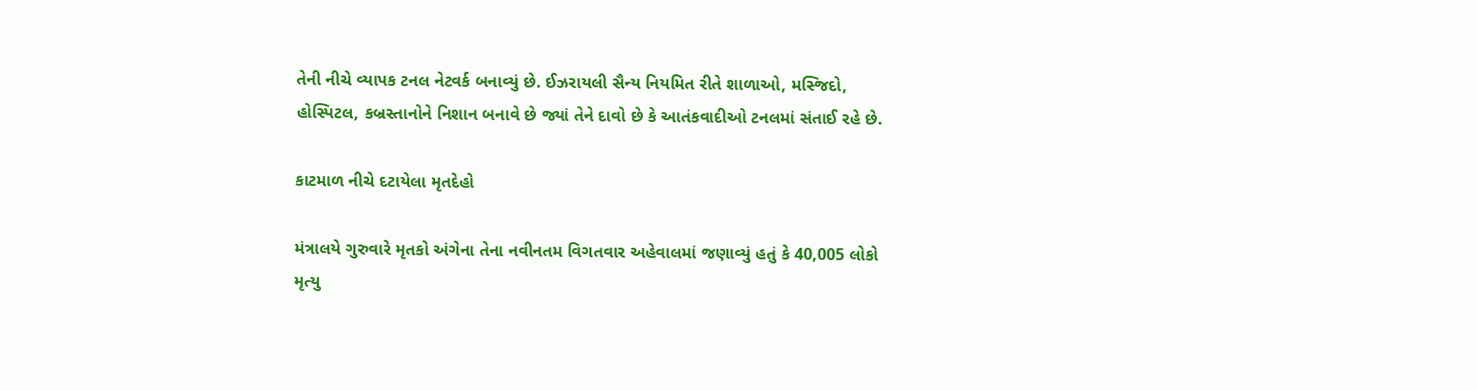તેની નીચે વ્યાપક ટનલ નેટવર્ક બનાવ્યું છે. ઈઝરાયલી સૈન્ય નિયમિત રીતે શાળાઓ, મસ્જિદો, હોસ્પિટલ, કબ્રસ્તાનોને નિશાન બનાવે છે જ્યાં તેને દાવો છે કે આતંકવાદીઓ ટનલમાં સંતાઈ રહે છે.

કાટમાળ નીચે દટાયેલા મૃતદેહો

મંત્રાલયે ગુરુવારે મૃતકો અંગેના તેના નવીનતમ વિગતવાર અહેવાલમાં જણાવ્યું હતું કે 40,005 લોકો મૃત્યુ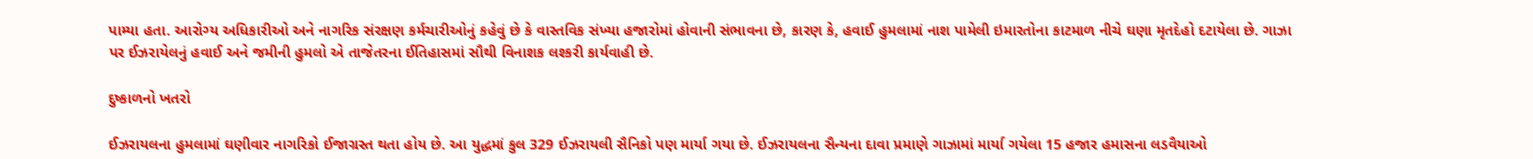પામ્યા હતા. આરોગ્ય અધિકારીઓ અને નાગરિક સંરક્ષણ કર્મચારીઓનું કહેવું છે કે વાસ્તવિક સંખ્યા હજારોમાં હોવાની સંભાવના છે, કારણ કે, હવાઈ હુમલામાં નાશ પામેલી ઇમારતોના કાટમાળ નીચે ઘણા મૃતદેહો દટાયેલા છે. ગાઝા પર ઈઝરાયેલનું હવાઈ અને જમીની હુમલો એ તાજેતરના ઈતિહાસમાં સૌથી વિનાશક લશ્કરી કાર્યવાહી છે.

દુષ્કાળનો ખતરો

ઈઝરાયલના હુમલામાં ઘણીવાર નાગરિકો ઈજાગ્રસ્ત થતા હોય છે. આ યુદ્ધમાં કુલ 329 ઈઝરાયલી સૈનિકો પણ માર્યા ગયા છે. ઈઝરાયલના સૈન્યના દાવા પ્રમાણે ગાઝામાં માર્યા ગયેલા 15 હજાર હમાસના લડવૈયાઓ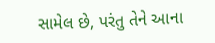સામેલ છે, પરંતુ તેને આના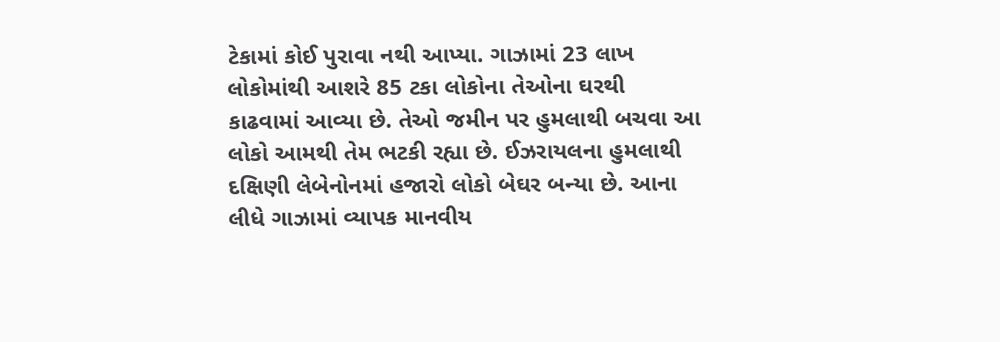ટેકામાં કોઈ પુરાવા નથી આપ્યા. ગાઝામાં 23 લાખ લોકોમાંથી આશરે 85 ટકા લોકોના તેઓના ઘરથી કાઢવામાં આવ્યા છે. તેઓ જમીન પર હુમલાથી બચવા આ લોકો આમથી તેમ ભટકી રહ્યા છે. ઈઝરાયલના હુમલાથી દક્ષિણી લેબેનોનમાં હજારો લોકો બેઘર બન્યા છે. આના લીધે ગાઝામાં વ્યાપક માનવીય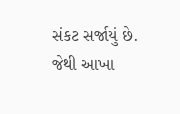સંકટ સર્જાયું છે. જેથી આખા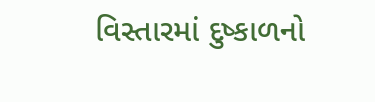વિસ્તારમાં દુષ્કાળનો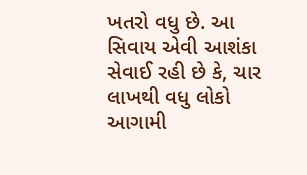ખતરો વધુ છે. આ સિવાય એવી આશંકા સેવાઈ રહી છે કે, ચાર લાખથી વધુ લોકો આગામી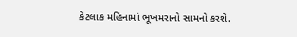કેટલાક મહિનામાં ભૂખમરાનો સામનો કરશે.